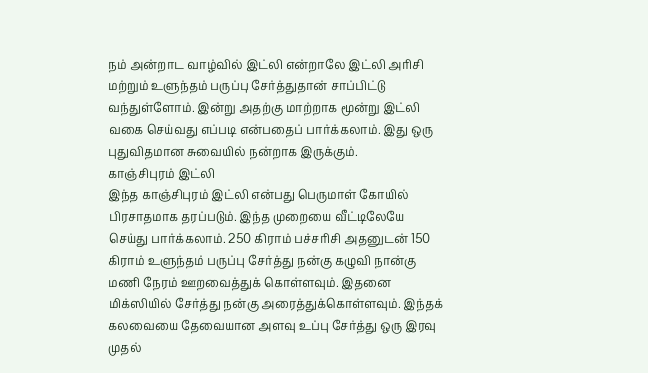நம் அன்றாட வாழ்வில் இட்லி என்றாலே இட்லி அரிசி மற்றும் உளுந்தம் பருப்பு சேர்த்துதான் சாப்பிட்டு வந்துள்ளோம். இன்று அதற்கு மாற்றாக மூன்று இட்லி வகை செய்வது எப்படி என்பதைப் பார்க்கலாம். இது ஒரு புதுவிதமான சுவையில் நன்றாக இருக்கும்.
காஞ்சிபுரம் இட்லி
இந்த காஞ்சிபுரம் இட்லி என்பது பெருமாள் கோயில் பிரசாதமாக தரப்படும். இந்த முறையை வீட்டிலேயே செய்து பார்க்கலாம். 250 கிராம் பச்சரிசி அதனுடன் 150 கிராம் உளுந்தம் பருப்பு சேர்த்து நன்கு கழுவி நான்கு மணி நேரம் ஊறவைத்துக் கொள்ளவும். இதனை மிக்ஸியில் சேர்த்து நன்கு அரைத்துக்கொள்ளவும். இந்தக் கலவையை தேவையான அளவு உப்பு சேர்த்து ஒரு இரவு முதல்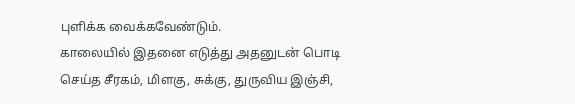புளிக்க வைக்கவேண்டும்.
காலையில் இதனை எடுத்து அதனுடன் பொடி செய்த சீரகம், மிளகு, சுக்கு, துருவிய இஞ்சி,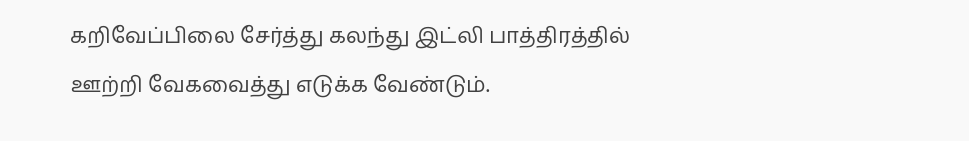கறிவேப்பிலை சேர்த்து கலந்து இட்லி பாத்திரத்தில் ஊற்றி வேகவைத்து எடுக்க வேண்டும்.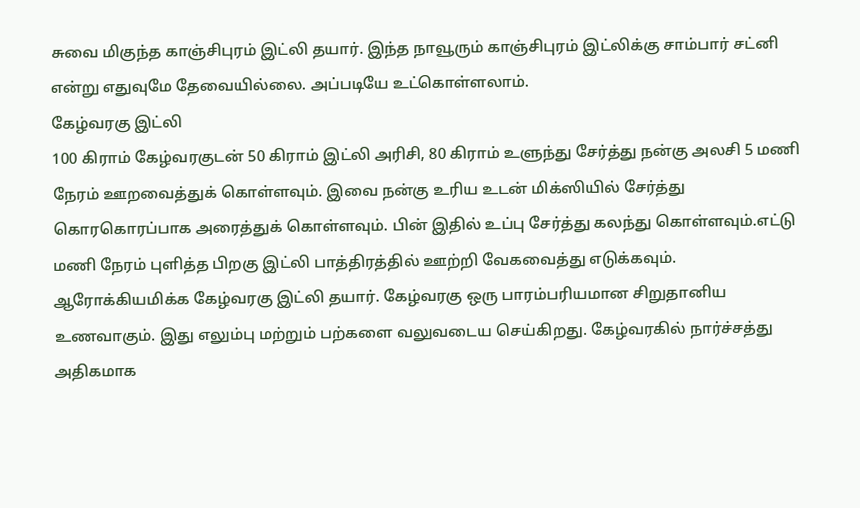சுவை மிகுந்த காஞ்சிபுரம் இட்லி தயார். இந்த நாவூரும் காஞ்சிபுரம் இட்லிக்கு சாம்பார் சட்னி என்று எதுவுமே தேவையில்லை. அப்படியே உட்கொள்ளலாம்.
கேழ்வரகு இட்லி
100 கிராம் கேழ்வரகுடன் 50 கிராம் இட்லி அரிசி, 80 கிராம் உளுந்து சேர்த்து நன்கு அலசி 5 மணி நேரம் ஊறவைத்துக் கொள்ளவும். இவை நன்கு உரிய உடன் மிக்ஸியில் சேர்த்து கொரகொரப்பாக அரைத்துக் கொள்ளவும். பின் இதில் உப்பு சேர்த்து கலந்து கொள்ளவும்.எட்டு மணி நேரம் புளித்த பிறகு இட்லி பாத்திரத்தில் ஊற்றி வேகவைத்து எடுக்கவும்.
ஆரோக்கியமிக்க கேழ்வரகு இட்லி தயார். கேழ்வரகு ஒரு பாரம்பரியமான சிறுதானிய உணவாகும். இது எலும்பு மற்றும் பற்களை வலுவடைய செய்கிறது. கேழ்வரகில் நார்ச்சத்து அதிகமாக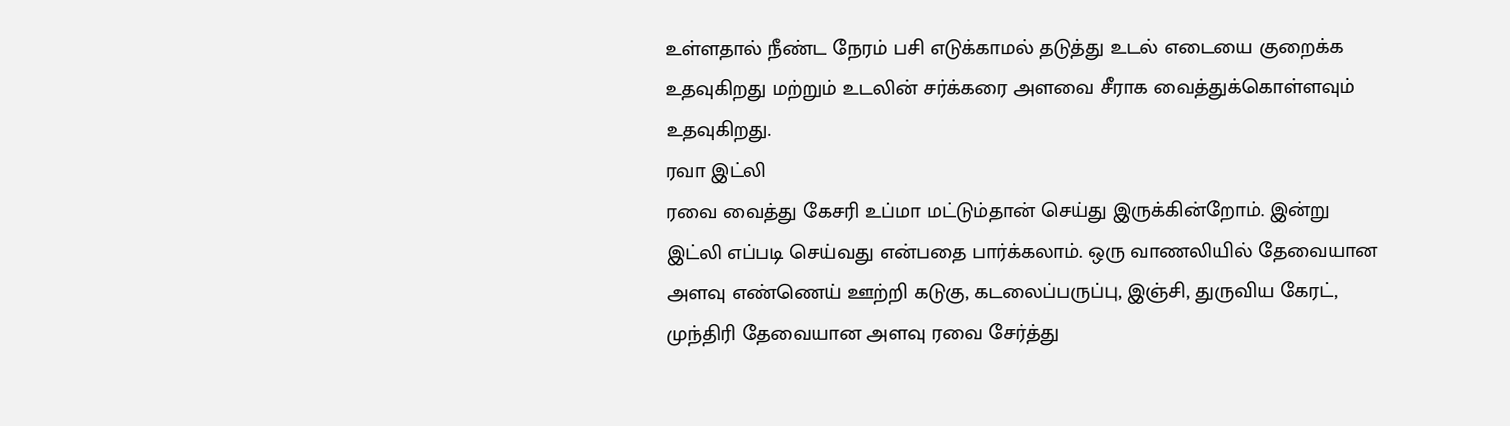உள்ளதால் நீண்ட நேரம் பசி எடுக்காமல் தடுத்து உடல் எடையை குறைக்க உதவுகிறது மற்றும் உடலின் சர்க்கரை அளவை சீராக வைத்துக்கொள்ளவும் உதவுகிறது.
ரவா இட்லி
ரவை வைத்து கேசரி உப்மா மட்டும்தான் செய்து இருக்கின்றோம். இன்று இட்லி எப்படி செய்வது என்பதை பார்க்கலாம். ஒரு வாணலியில் தேவையான அளவு எண்ணெய் ஊற்றி கடுகு, கடலைப்பருப்பு, இஞ்சி, துருவிய கேரட், முந்திரி தேவையான அளவு ரவை சேர்த்து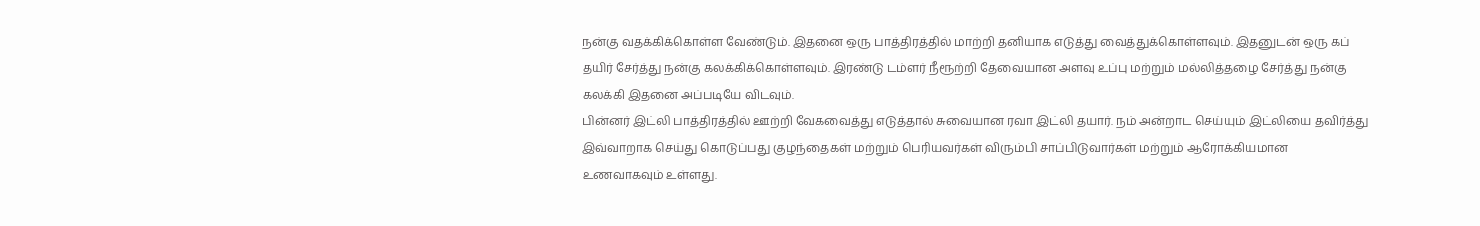நன்கு வதக்கிக்கொள்ள வேண்டும். இதனை ஒரு பாத்திரத்தில் மாற்றி தனியாக எடுத்து வைத்துக்கொள்ளவும். இதனுடன் ஒரு கப் தயிர் சேர்த்து நன்கு கலக்கிக்கொள்ளவும். இரண்டு டம்ளர் நீரூற்றி தேவையான அளவு உப்பு மற்றும் மல்லித்தழை சேர்த்து நன்கு கலக்கி இதனை அப்படியே விடவும்.
பின்னர் இட்லி பாத்திரத்தில் ஊற்றி வேகவைத்து எடுத்தால் சுவையான ரவா இட்லி தயார். நம் அன்றாட செய்யும் இட்லியை தவிர்த்து இவ்வாறாக செய்து கொடுப்பது குழந்தைகள் மற்றும் பெரியவர்கள் விரும்பி சாப்பிடுவார்கள் மற்றும் ஆரோக்கியமான உணவாகவும் உள்ளது.